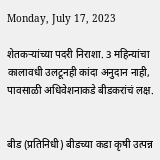Monday, July 17, 2023

शेतकऱ्यांच्या पदरी निराशा. 3 महिन्यांचा कालावधी उलटूनही कांदा अनुदान नाही, पावसाळी अधिवेशनाकडे बीडकरांचं लक्ष.


बीड (प्रतिनिधी) बीडच्या कडा कृषी उत्पन्न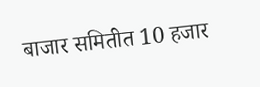बाजार समितीत 10 हजार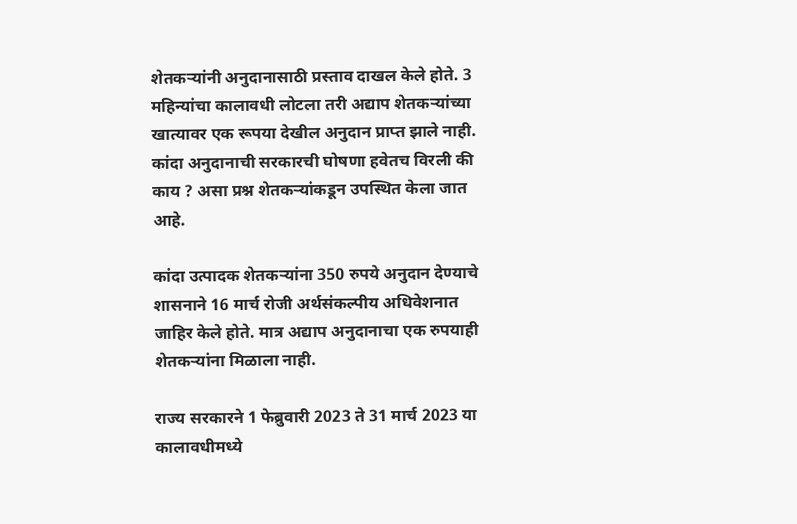शेतकऱ्यांनी अनुदानासाठी प्रस्ताव दाखल केले होते. 3 महिन्यांचा कालावधी लोटला तरी अद्याप शेतकऱ्यांच्या खात्यावर एक रूपया देखील अनुदान प्राप्त झाले नाही. कांदा अनुदानाची सरकारची घोषणा हवेतच विरली की काय ? असा प्रश्न शेतकऱ्यांकडून उपस्थित केला जात आहे.

कांदा उत्पादक शेतकऱ्यांना 350 रुपये अनुदान देण्याचे शासनाने 16 मार्च रोजी अर्थसंकल्पीय अधिवेशनात जाहिर केले होते. मात्र अद्याप अनुदानाचा एक रुपयाही शेतकऱ्यांना मिळाला नाही.

राज्य सरकारने 1 फेब्रुवारी 2023 ते 31 मार्च 2023 या कालावधीमध्ये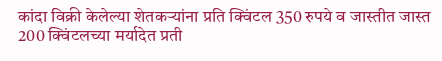कांदा विक्री केलेल्या शेतकऱ्यांना प्रति क्विंटल 350 रुपये व जास्तीत जास्त 200 क्विंटलच्या मर्यादेत प्रती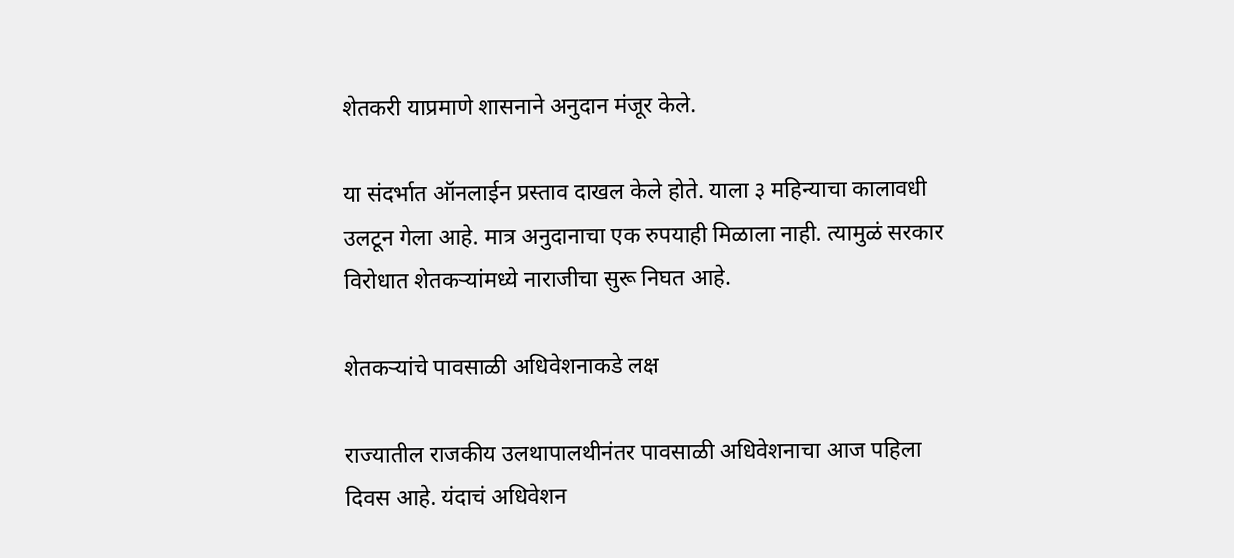शेतकरी याप्रमाणे शासनाने अनुदान मंजूर केले.

या संदर्भात ऑनलाईन प्रस्ताव दाखल केले होते. याला ३ महिन्याचा कालावधी उलटून गेला आहे. मात्र अनुदानाचा एक रुपयाही मिळाला नाही. त्यामुळं सरकार विरोधात शेतकऱ्यांमध्ये नाराजीचा सुरू निघत आहे.

शेतकऱ्यांचे पावसाळी अधिवेशनाकडे लक्ष

राज्यातील राजकीय उलथापालथीनंतर पावसाळी अधिवेशनाचा आज पहिला दिवस आहे. यंदाचं अधिवेशन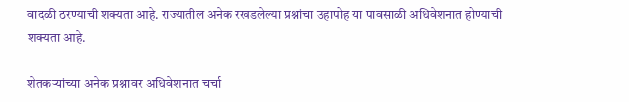वादळी ठरण्याची शक्यता आहे. राज्यातील अनेक रखडलेल्या प्रश्नांचा उहापोह या पावसाळी अधिवेशनात होण्याची शक्यता आहे.

शेतकऱ्यांच्या अनेक प्रश्नावर अधिवेशनात चर्चा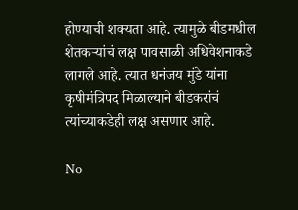होण्याची शक्यता आहे. त्यामुळे बीडमधील शेतकऱ्यांचं लक्ष पावसाळी अधिवेशनाकडे लागले आहे. त्यात धनंजय मुंडे यांना कृषीमंत्रिपद मिळाल्याने बीडकरांचं त्यांच्याकडेही लक्ष असणार आहे.

No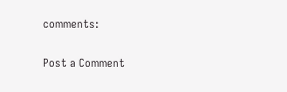comments:

Post a Comment